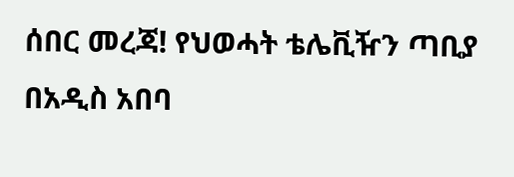ሰበር መረጃ! የህወሓት ቴሌቪዥን ጣቢያ በአዲስ አበባ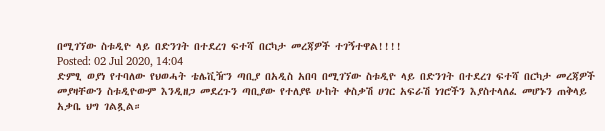በሚገኘው ስቱዲዮ ላይ በድንገት በተደረገ ፍተሻ በርካታ መረጃዎች ተገኝተዋል!!!!
Posted: 02 Jul 2020, 14:04
ድምፂ ወያነ የተባለው የህወሓት ቴሌቪዥን ጣቢያ በአዲስ አበባ በሚገኘው ስቱዲዮ ላይ በድንገት በተደረገ ፍተሻ በርካታ መረጃዎች መያዛቸውን ስቱዲዮውም እንዲዘጋ መደረጉን ጣቢያው የተለያዩ ሁከት ቀስቃሽ ሀገር አፍራሽ ነገሮችን እያስተላለፈ መሆኑን ጠቅላይ አቃቤ ህግ ገልጿል።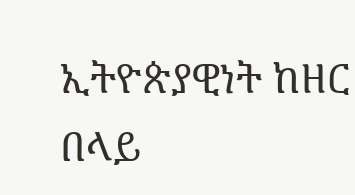ኢትዮጵያዊነት ከዘር በላይ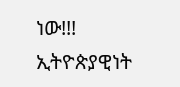ነው!!!
ኢትዮጵያዊነት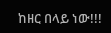ከዘር በላይ ነው!!!